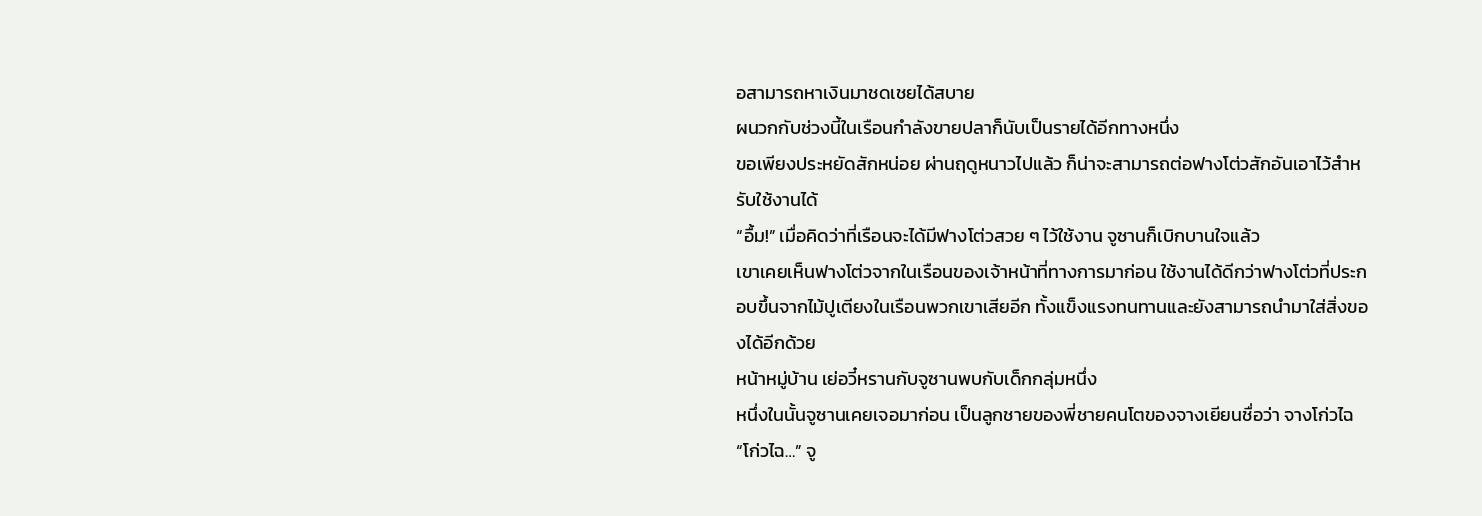อสามารถหาเงินมาชดเชยได้สบาย
ผนวกกับช่วงนี้ในเรือนกำลังขายปลาก็นับเป็นรายได้อีกทางหนึ่ง
ขอเพียงประหยัดสักหน่อย ผ่านฤดูหนาวไปแล้ว ก็น่าจะสามารถต่อฟางโต่วสักอันเอาไว้สำหรับใช้งานได้
“อื้ม!” เมื่อคิดว่าที่เรือนจะได้มีฟางโต่วสวย ๆ ไว้ใช้งาน จูซานก็เบิกบานใจแล้ว
เขาเคยเห็นฟางโต่วจากในเรือนของเจ้าหน้าที่ทางการมาก่อน ใช้งานได้ดีกว่าฟางโต่วที่ประกอบขึ้นจากไม้ปูเตียงในเรือนพวกเขาเสียอีก ทั้งแข็งแรงทนทานและยังสามารถนำมาใส่สิ่งของได้อีกด้วย
หน้าหมู่บ้าน เย่อวี๋หรานกับจูซานพบกับเด็กกลุ่มหนึ่ง
หนึ่งในนั้นจูซานเคยเจอมาก่อน เป็นลูกชายของพี่ชายคนโตของจางเยียนชื่อว่า จางโก่วไฉ
“โก่วไฉ…” จู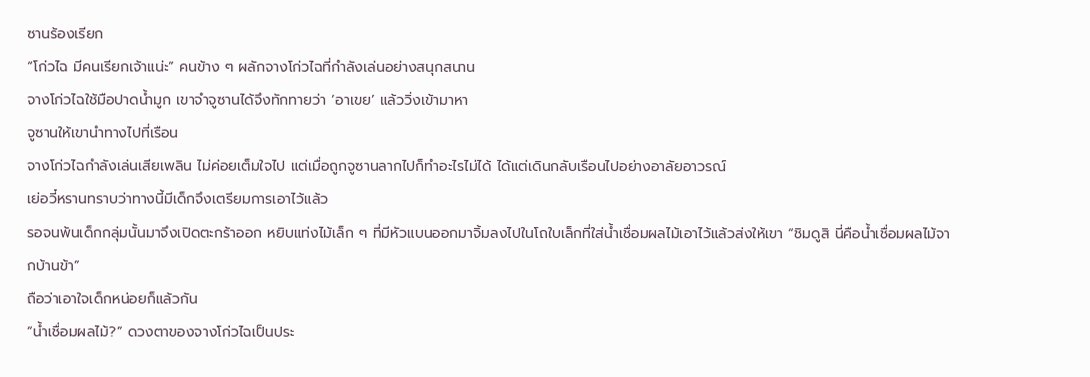ซานร้องเรียก
“โก่วไฉ มีคนเรียกเจ้าแน่ะ” คนข้าง ๆ ผลักจางโก่วไฉที่กำลังเล่นอย่างสนุกสนาน
จางโก่วไฉใช้มือปาดน้ำมูก เขาจำจูซานได้จึงทักทายว่า ‘อาเขย’ แล้ววิ่งเข้ามาหา
จูซานให้เขานำทางไปที่เรือน
จางโก่วไฉกำลังเล่นเสียเพลิน ไม่ค่อยเต็มใจไป แต่เมื่อถูกจูซานลากไปก็ทำอะไรไม่ได้ ได้แต่เดินกลับเรือนไปอย่างอาลัยอาวรณ์
เย่อวี๋หรานทราบว่าทางนี้มีเด็กจึงเตรียมการเอาไว้แล้ว
รอจนพ้นเด็กกลุ่มนั้นมาจึงเปิดตะกร้าออก หยิบแท่งไม้เล็ก ๆ ที่มีหัวแบนออกมาจิ้มลงไปในโถใบเล็กที่ใส่น้ำเชื่อมผลไม้เอาไว้แล้วส่งให้เขา “ชิมดูสิ นี่คือน้ำเชื่อมผลไม้จากบ้านข้า”
ถือว่าเอาใจเด็กหน่อยก็แล้วกัน
“น้ำเชื่อมผลไม้?” ดวงตาของจางโก่วไฉเป็นประ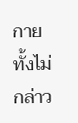กาย ทั้งไม่กล่าว